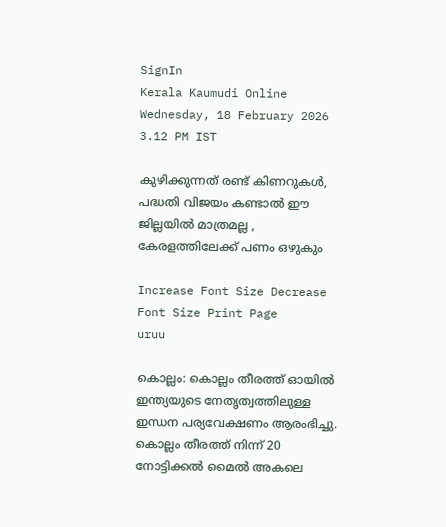SignIn
Kerala Kaumudi Online
Wednesday, 18 February 2026 3.12 PM IST

കുഴിക്കുന്നത് രണ്ട് കിണറുകൾ, പദ്ധതി വിജയം കണ്ടാൽ ഈ ജില്ലയിൽ മാത്രമല്ല , കേരളത്തിലേക്ക് പണം ഒഴുകും

Increase Font Size Decrease Font Size Print Page
uruu

കൊല്ലം: കൊല്ലം തീരത്ത് ഓയിൽ ഇന്ത്യയുടെ നേതൃത്വത്തിലുള്ള ഇന്ധന പര്യവേക്ഷണം ആരംഭിച്ചു. കൊല്ലം തീരത്ത് നിന്ന് 20 നോട്ടിക്കൽ മൈൽ അകലെ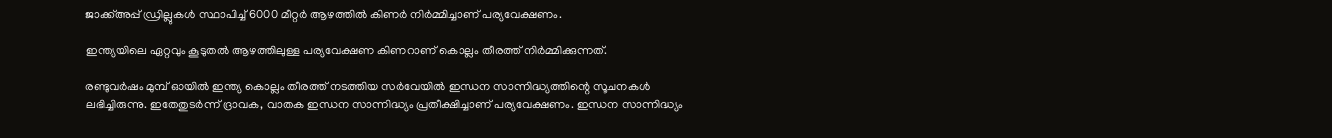ജാക്ക്അപ്പ് ഡ്രില്ലുകൾ സ്ഥാപിച്ച് 6000 മീറ്റർ ആഴത്തിൽ കിണർ നിർമ്മിച്ചാണ് പര്യവേക്ഷണം.

ഇന്ത്യയിലെ ഏറ്റവും കൂടുതൽ ആഴത്തിലുള്ള പര്യവേക്ഷണ കിണറാണ് കൊല്ലം തീരത്ത് നിർമ്മിക്കുന്നത്.

രണ്ടുവർഷം മുമ്പ് ഓയിൽ ഇന്ത്യ കൊല്ലം തീരത്ത് നടത്തിയ സർവേയിൽ ഇന്ധന സാന്നിദ്ധ്യത്തിന്റെ സൂചനകൾ ലഭിച്ചിരുന്നു. ഇതേതുടർന്ന് ദ്രാവക, വാതക ഇന്ധന സാന്നിദ്ധ്യം പ്രതീക്ഷിച്ചാണ് പര്യവേക്ഷണം. ഇന്ധന സാന്നിദ്ധ്യം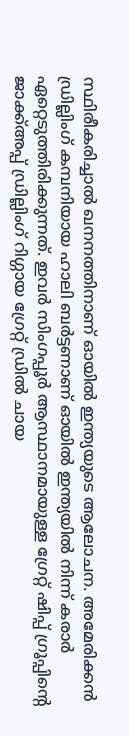സ്ഥിരീകരിച്ചാൽ ഖനനത്തിനാണ് ഓയിൽ ഇന്ത്യയുടെ ആലോചന. അമേരിക്കൻ ഡ്രില്ലിംഗ് കമ്പനിയായ ഹാലി ബർട്ടണാണ് ഓയിൽ ഇന്ത്യയിൽ നിന്ന് കരാർ ഏറ്റെടുത്തിരിക്കുന്നത്. ഇവർ സിംഗപ്പൂർ ആസ്ഥാനമായുള്ള ഗ്രേറ്റ് ഷിപ്പ് ഗ്രൂപ്പിന്റെ ജാക്ക്അപ്പ് ഡ്രില്ലിംഗ് റിഗ്ഗായ ഗ്രേറ്റ് ഡ്രിൽ ചായ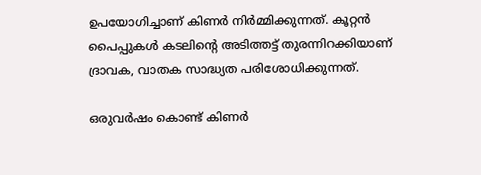ഉപയോഗിച്ചാണ് കിണർ നിർമ്മിക്കുന്നത്. കൂറ്റൻ പൈപ്പുകൾ കടലിന്റെ അടിത്തട്ട് തുരന്നിറക്കിയാണ് ദ്രാവക, വാതക സാദ്ധ്യത പരിശോധിക്കുന്നത്.

ഒരുവർഷം കൊണ്ട് കിണർ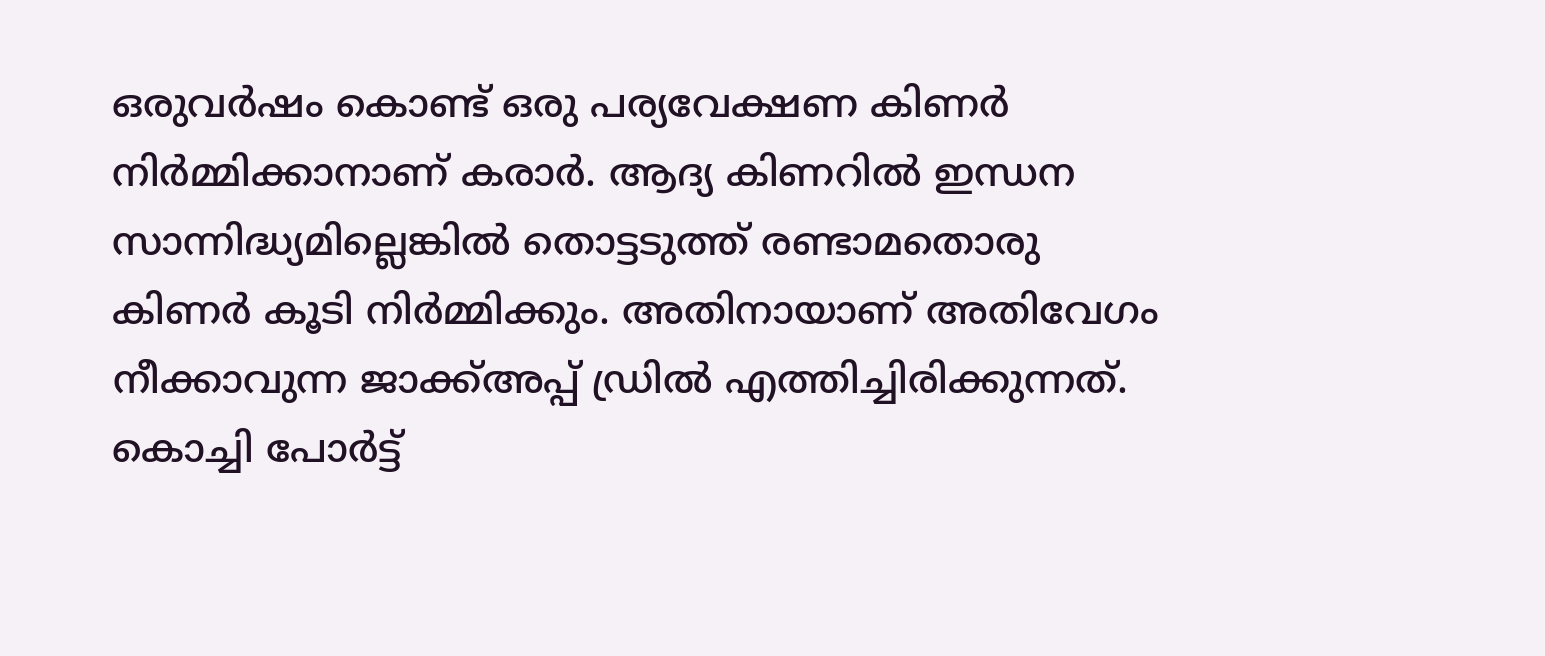ഒരുവർഷം കൊണ്ട് ഒരു പര്യവേക്ഷണ കിണർ നിർമ്മിക്കാനാണ് കരാർ. ആദ്യ കിണറിൽ ഇന്ധന സാന്നിദ്ധ്യമില്ലെങ്കിൽ തൊട്ടടുത്ത് രണ്ടാമതൊരു കിണർ കൂടി നിർമ്മിക്കും. അതിനായാണ് അതിവേഗം നീക്കാവുന്ന ജാക്ക്അപ്പ് ഡ്രിൽ എത്തിച്ചിരിക്കുന്നത്. കൊച്ചി പോർട്ട്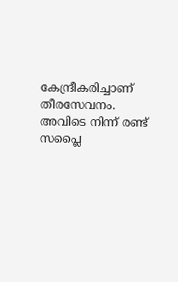കേന്ദ്രീകരിച്ചാണ് തീരസേവനം. അവിടെ നിന്ന് രണ്ട് സപ്ലൈ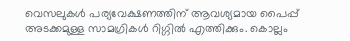വെസലുകൾ പര്യവേക്ഷണത്തിന് ആവശ്യമായ പൈപ്പ് അടക്കമുള്ള സാമഗ്രികൾ റിഗ്ഗിൽ എത്തിക്കും. കൊല്ലം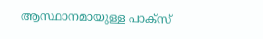ആസ്ഥാനമായുള്ള പാക്സ്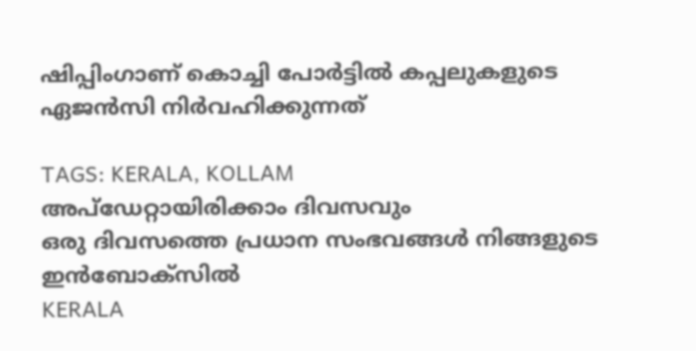ഷിപ്പിംഗാണ് കൊച്ചി പോർട്ടിൽ കപ്പലുകളുടെ ഏജൻസി നിർവഹിക്കുന്നത്

TAGS: KERALA, KOLLAM
അപ്ഡേറ്റായിരിക്കാം ദിവസവും
ഒരു ദിവസത്തെ പ്രധാന സംഭവങ്ങൾ നിങ്ങളുടെ ഇൻബോക്സിൽ
KERALA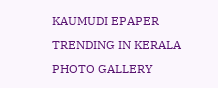KAUMUDI EPAPER
TRENDING IN KERALA
PHOTO GALLERY